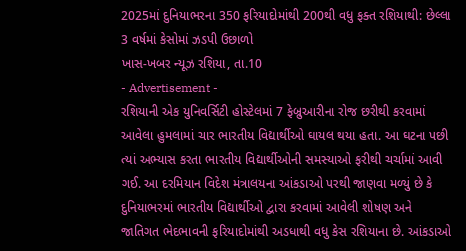2025માં દુનિયાભરના 350 ફરિયાદોમાંથી 200થી વધુ ફક્ત રશિયાથી: છેલ્લા 3 વર્ષમાં કેસોમાં ઝડપી ઉછાળો
ખાસ-ખબર ન્યૂઝ રશિયા, તા.10
- Advertisement -
રશિયાની એક યુનિવર્સિટી હોસ્ટેલમાં 7 ફેબ્રુઆરીના રોજ છરીથી કરવામાં આવેલા હુમલામાં ચાર ભારતીય વિદ્યાર્થીઓ ઘાયલ થયા હતા. આ ઘટના પછી ત્યાં અભ્યાસ કરતા ભારતીય વિદ્યાર્થીઓની સમસ્યાઓ ફરીથી ચર્ચામાં આવી ગઈ. આ દરમિયાન વિદેશ મંત્રાલયના આંકડાઓ પરથી જાણવા મળ્યું છે કે દુનિયાભરમાં ભારતીય વિદ્યાર્થીઓ દ્વારા કરવામાં આવેલી શોષણ અને જાતિગત ભેદભાવની ફરિયાદોમાંથી અડધાથી વધુ કેસ રશિયાના છે. આંકડાઓ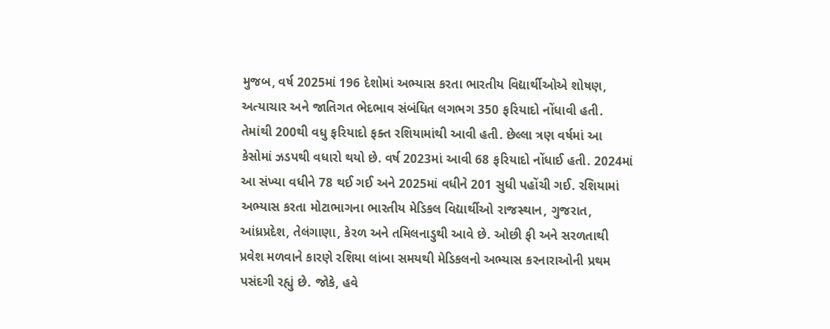મુજબ, વર્ષ 2025માં 196 દેશોમાં અભ્યાસ કરતા ભારતીય વિદ્યાર્થીઓએ શોષણ, અત્યાચાર અને જાતિગત ભેદભાવ સંબંધિત લગભગ 350 ફરિયાદો નોંધાવી હતી. તેમાંથી 200થી વધુ ફરિયાદો ફક્ત રશિયામાંથી આવી હતી. છેલ્લા ત્રણ વર્ષમાં આ કેસોમાં ઝડપથી વધારો થયો છે. વર્ષ 2023માં આવી 68 ફરિયાદો નોંધાઈ હતી. 2024માં આ સંખ્યા વધીને 78 થઈ ગઈ અને 2025માં વધીને 201 સુધી પહોંચી ગઈ. રશિયામાં અભ્યાસ કરતા મોટાભાગના ભારતીય મેડિકલ વિદ્યાર્થીઓ રાજસ્થાન, ગુજરાત, આંધ્રપ્રદેશ, તેલંગાણા, કેરળ અને તમિલનાડુથી આવે છે. ઓછી ફી અને સરળતાથી પ્રવેશ મળવાને કારણે રશિયા લાંબા સમયથી મેડિકલનો અભ્યાસ કરનારાઓની પ્રથમ પસંદગી રહ્યું છે. જોકે, હવે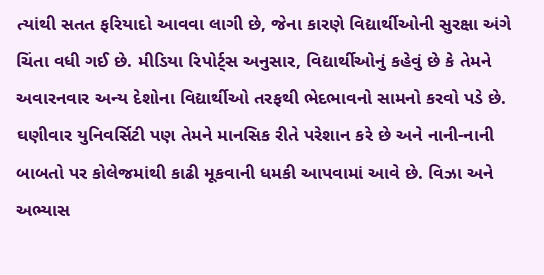ત્યાંથી સતત ફરિયાદો આવવા લાગી છે, જેના કારણે વિદ્યાર્થીઓની સુરક્ષા અંગે ચિંતા વધી ગઈ છે. મીડિયા રિપોર્ટ્સ અનુસાર, વિદ્યાર્થીઓનું કહેવું છે કે તેમને અવારનવાર અન્ય દેશોના વિદ્યાર્થીઓ તરફથી ભેદભાવનો સામનો કરવો પડે છે. ઘણીવાર યુનિવર્સિટી પણ તેમને માનસિક રીતે પરેશાન કરે છે અને નાની-નાની બાબતો પર કોલેજમાંથી કાઢી મૂકવાની ધમકી આપવામાં આવે છે. વિઝા અને અભ્યાસ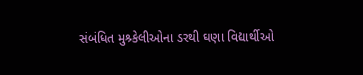સંબંધિત મુશ્ર્કેલીઓના ડરથી ઘણા વિદ્યાર્થીઓ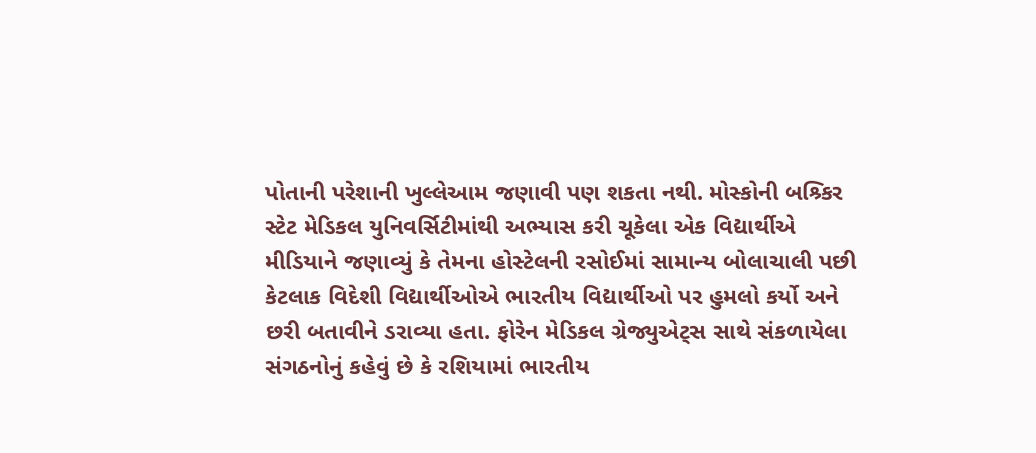પોતાની પરેશાની ખુલ્લેઆમ જણાવી પણ શકતા નથી. મોસ્કોની બશ્ર્કિર સ્ટેટ મેડિકલ યુનિવર્સિટીમાંથી અભ્યાસ કરી ચૂકેલા એક વિદ્યાર્થીએ મીડિયાને જણાવ્યું કે તેમના હોસ્ટેલની રસોઈમાં સામાન્ય બોલાચાલી પછી કેટલાક વિદેશી વિદ્યાર્થીઓએ ભારતીય વિદ્યાર્થીઓ પર હુમલો કર્યો અને છરી બતાવીને ડરાવ્યા હતા. ફોરેન મેડિકલ ગ્રેજ્યુએટ્સ સાથે સંકળાયેલા સંગઠનોનું કહેવું છે કે રશિયામાં ભારતીય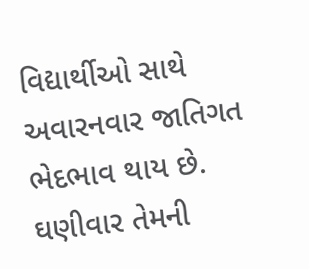વિદ્યાર્થીઓ સાથે અવારનવાર જાતિગત ભેદભાવ થાય છે. ઘણીવાર તેમની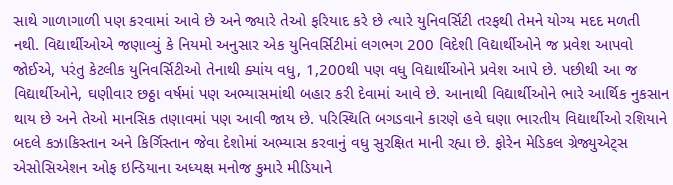સાથે ગાળાગાળી પણ કરવામાં આવે છે અને જ્યારે તેઓ ફરિયાદ કરે છે ત્યારે યુનિવર્સિટી તરફથી તેમને યોગ્ય મદદ મળતી નથી. વિદ્યાર્થીઓએ જણાવ્યું કે નિયમો અનુસાર એક યુનિવર્સિટીમાં લગભગ 200 વિદેશી વિદ્યાર્થીઓને જ પ્રવેશ આપવો જોઈએ, પરંતુ કેટલીક યુનિવર્સિટીઓ તેનાથી ક્યાંય વધુ, 1,200થી પણ વધુ વિદ્યાર્થીઓને પ્રવેશ આપે છે. પછીથી આ જ વિદ્યાર્થીઓને, ઘણીવાર છઠ્ઠા વર્ષમાં પણ અભ્યાસમાંથી બહાર કરી દેવામાં આવે છે. આનાથી વિદ્યાર્થીઓને ભારે આર્થિક નુકસાન થાય છે અને તેઓ માનસિક તણાવમાં પણ આવી જાય છે. પરિસ્થિતિ બગડવાને કારણે હવે ઘણા ભારતીય વિદ્યાર્થીઓ રશિયાને બદલે કઝાકિસ્તાન અને કિર્ગિસ્તાન જેવા દેશોમાં અભ્યાસ કરવાનું વધુ સુરક્ષિત માની રહ્યા છે. ફોરેન મેડિકલ ગ્રેજ્યુએટ્સ એસોસિએશન ઓફ ઇન્ડિયાના અધ્યક્ષ મનોજ કુમારે મીડિયાને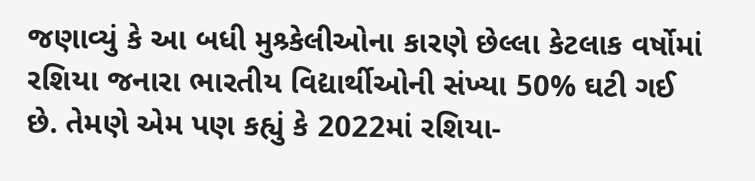જણાવ્યું કે આ બધી મુશ્ર્કેલીઓના કારણે છેલ્લા કેટલાક વર્ષોમાં રશિયા જનારા ભારતીય વિદ્યાર્થીઓની સંખ્યા 50% ઘટી ગઈ છે. તેમણે એમ પણ કહ્યું કે 2022માં રશિયા-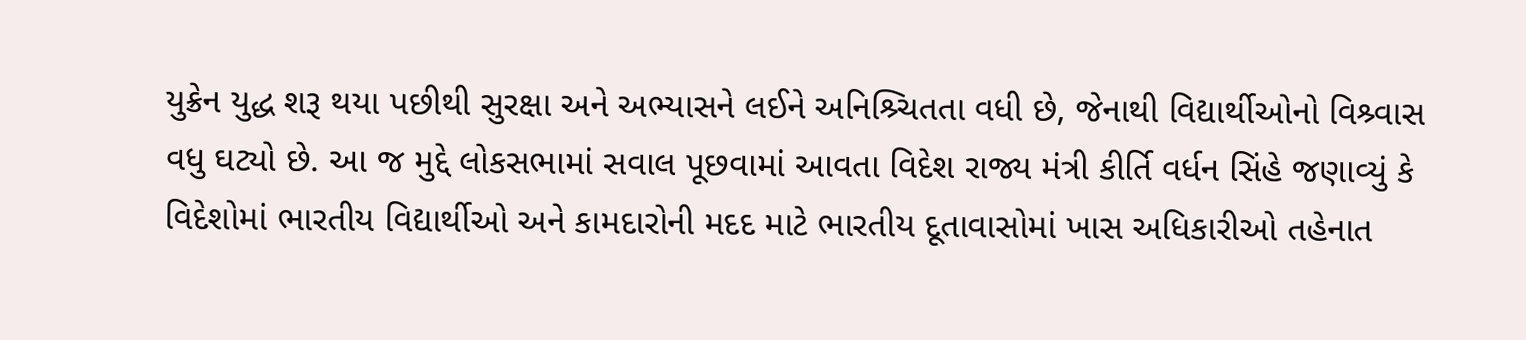યુક્રેન યુદ્ધ શરૂ થયા પછીથી સુરક્ષા અને અભ્યાસને લઈને અનિશ્ર્ચિતતા વધી છે, જેનાથી વિદ્યાર્થીઓનો વિશ્ર્વાસ વધુ ઘટ્યો છે. આ જ મુદ્દે લોકસભામાં સવાલ પૂછવામાં આવતા વિદેશ રાજ્ય મંત્રી કીર્તિ વર્ધન સિંહે જણાવ્યું કે વિદેશોમાં ભારતીય વિદ્યાર્થીઓ અને કામદારોની મદદ માટે ભારતીય દૂતાવાસોમાં ખાસ અધિકારીઓ તહેનાત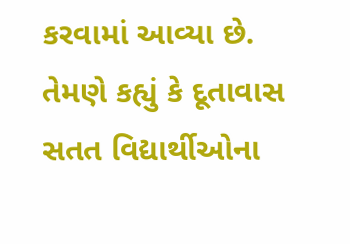કરવામાં આવ્યા છે. તેમણે કહ્યું કે દૂતાવાસ સતત વિદ્યાર્થીઓના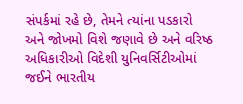સંપર્કમાં રહે છે, તેમને ત્યાંના પડકારો અને જોખમો વિશે જણાવે છે અને વરિષ્ઠ અધિકારીઓ વિદેશી યુનિવર્સિટીઓમાં જઈને ભારતીય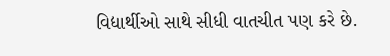વિદ્યાર્થીઓ સાથે સીધી વાતચીત પણ કરે છે.